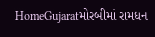HomeGujaratમોરબીમાં રામધન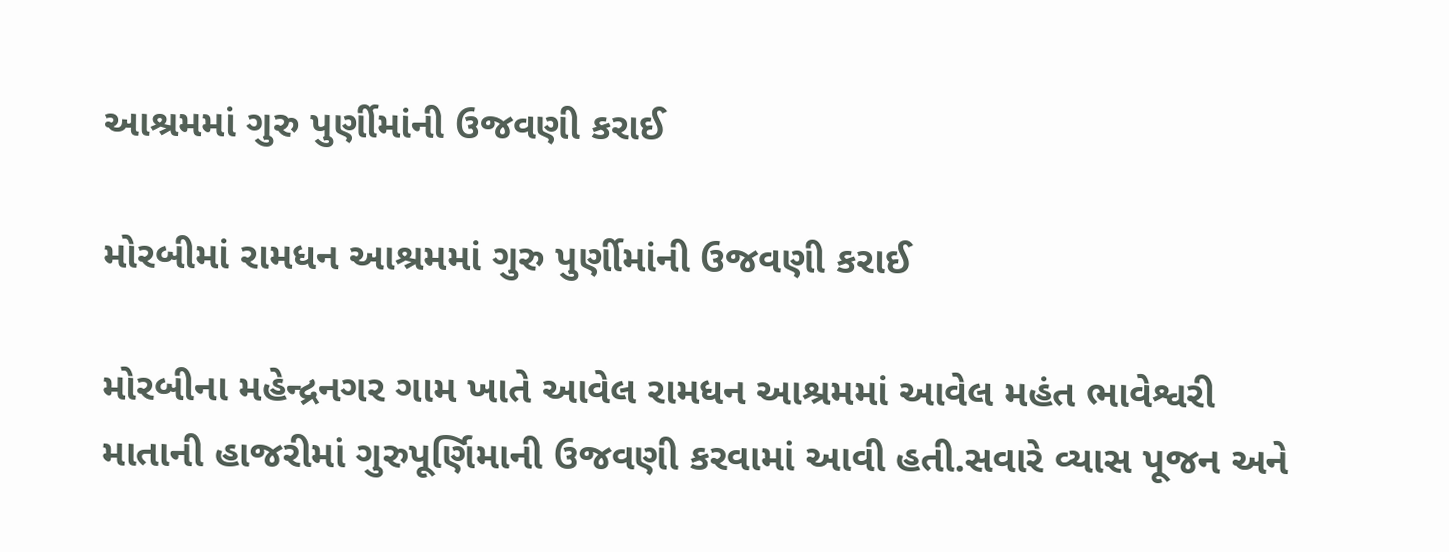આશ્રમમાં ગુરુ પુર્ણીમાંની ઉજવણી કરાઈ

મોરબીમાં રામધન આશ્રમમાં ગુરુ પુર્ણીમાંની ઉજવણી કરાઈ

મોરબીના મહેન્દ્રનગર ગામ ખાતે આવેલ રામધન આશ્રમમાં આવેલ મહંત ભાવેશ્વરી માતાની હાજરીમાં ગુરુપૂર્ણિમાની ઉજવણી કરવામાં આવી હતી.સવારે વ્યાસ પૂજન અને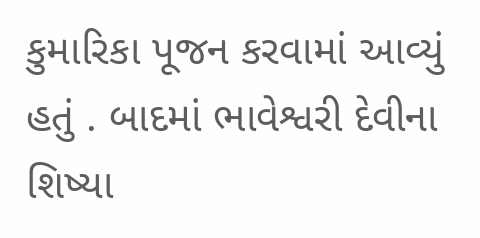કુમારિકા પૂજન કરવામાં આવ્યું હતું . બાદમાં ભાવેશ્વરી દેવીના શિષ્યા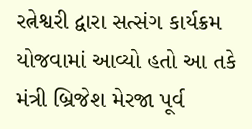રત્નેશ્વરી દ્વારા સત્સંગ કાર્યક્રમ યોજવામાં આવ્યો હતો આ તકે મંત્રી બ્રિજેશ મેરજા પૂર્વ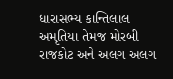ધારાસભ્ય કાન્તિલાલ અમૃતિયા તેમજ મોરબી રાજકોટ અને અલગ અલગ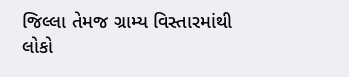જિલ્લા તેમજ ગ્રામ્ય વિસ્તારમાંથી લોકો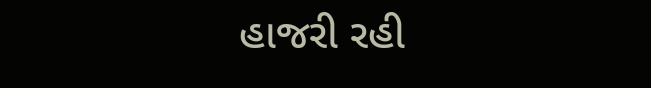હાજરી રહી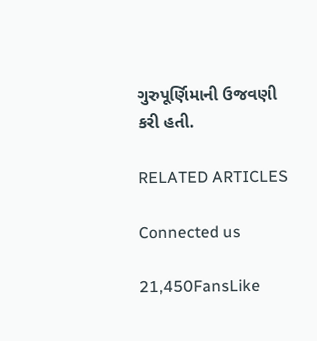ગુરુપૂર્ણિમાની ઉજવણી કરી હતી.

RELATED ARTICLES

Connected us

21,450FansLike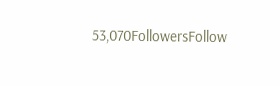53,070FollowersFollow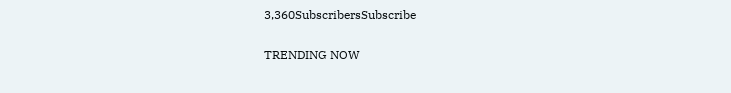3,360SubscribersSubscribe

TRENDING NOW